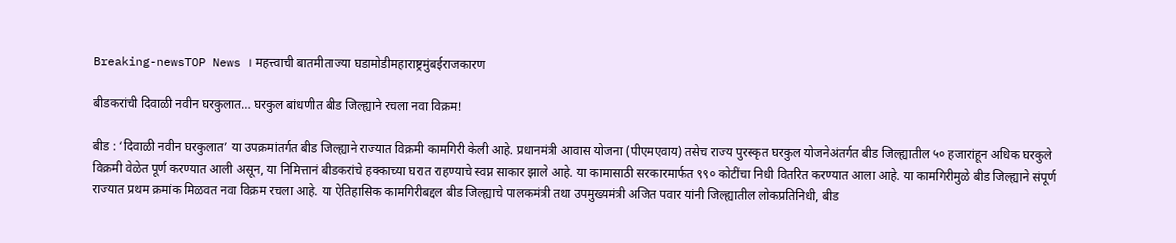Breaking-newsTOP News । महत्त्वाची बातमीताज्या घडामोडीमहाराष्ट्रमुंबईराजकारण

बीडकरांची दिवाळी नवीन घरकुलात… घरकुल बांधणीत बीड जिल्ह्याने रचला नवा विक्रम!

बीड : ‘दिवाळी नवीन घरकुलात’ या उपक्रमांतर्गत बीड जिल्ह्याने राज्यात विक्रमी कामगिरी केली आहे. प्रधानमंत्री आवास योजना (पीएमएवाय) तसेच राज्य पुरस्कृत घरकुल योजनेअंतर्गत बीड जिल्ह्यातील ५० हजारांहून अधिक घरकुले विक्रमी वेळेत पूर्ण करण्यात आली असून, या निमित्तानं बीडकरांचे हक्काच्या घरात राहण्याचे स्वप्न साकार झाले आहे. या कामासाठी सरकारमार्फत ९९० कोटींचा निधी वितरित करण्यात आला आहे. या कामगिरीमुळे बीड जिल्ह्याने संपूर्ण राज्यात प्रथम क्रमांक मिळवत नवा विक्रम रचला आहे. या ऐतिहासिक कामगिरीबद्दल बीड जिल्ह्याचे पालकमंत्री तथा उपमुख्यमंत्री अजित पवार यांनी जिल्ह्यातील लोकप्रतिनिधी, बीड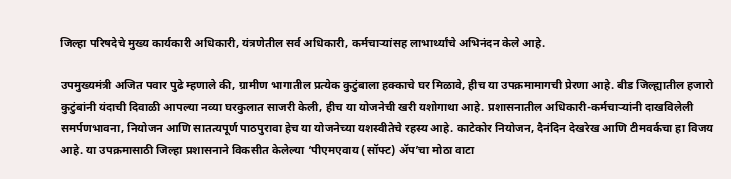जिल्हा परिषदेचे मुख्य कार्यकारी अधिकारी, यंत्रणेतील सर्व अधिकारी, कर्मचाऱ्यांसह लाभार्थ्यांचे अभिनंदन केले आहे.

उपमुख्यमंत्री अजित पवार पुढे म्हणाले की, ग्रामीण भागातील प्रत्येक कुटुंबाला हक्काचे घर मिळावे, हीच या उपक्रमामागची प्रेरणा आहे. बीड जिल्ह्यातील हजारो कुटुंबांनी यंदाची दिवाळी आपल्या नव्या घरकुलात साजरी केली, हीच या योजनेची खरी यशोगाथा आहे. प्रशासनातील अधिकारी-कर्मचाऱ्यांनी दाखविलेली समर्पणभावना, नियोजन आणि सातत्यपूर्ण पाठपुरावा हेच या योजनेच्या यशस्वीतेचे रहस्य आहे. काटेकोर नियोजन, दैनंदिन देखरेख आणि टीमवर्कचा हा विजय आहे. या उपक्रमासाठी जिल्हा प्रशासनाने विकसीत केलेल्या ‘पीएमएवाय (सॉफ्ट) ॲप’चा मोठा वाटा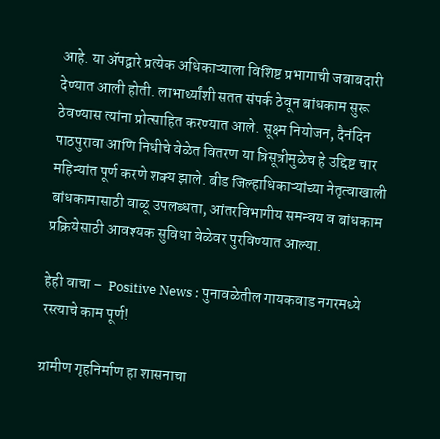आहे. या ॲपद्वारे प्रत्येक अधिकाऱ्याला विशिष्ट प्रभागाची जबाबदारी देण्यात आली होती. लाभार्थ्यांशी सतत संपर्क ठेवून बांधकाम सुरू ठेवण्यास त्यांना प्रोत्साहित करण्यात आले. सूक्ष्म नियोजन, दैनंदिन पाठपुरावा आणि निधीचे वेळेत वितरण या त्रिसूत्रीमुळेच हे उद्दिष्ट चार महिन्यांत पूर्ण करणे शक्य झाले. बीड जिल्हाधिकाऱ्यांच्या नेतृत्वाखाली बांधकामासाठी वाळू उपलब्धता, आंतरविभागीय समन्वय व बांधकाम प्रक्रियेसाठी आवश्यक सुविधा वेळेवर पुरविण्यात आल्या.

हेही वाचा –  Positive News : पुनावळेतील गायकवाड नगरमध्ये रस्त्याचे काम पूर्ण!

ग्रामीण गृहनिर्माण हा शासनाचा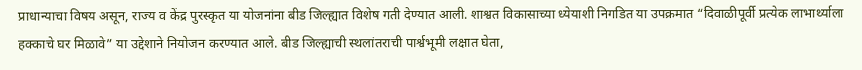प्राधान्याचा विषय असून, राज्य व केंद्र पुरस्कृत या योजनांना बीड जिल्ह्यात विशेष गती देण्यात आली. शाश्वत विकासाच्या ध्येयाशी निगडित या उपक्रमात “दिवाळीपूर्वी प्रत्येक लाभार्थ्याला हक्काचे घर मिळावे” या उद्देशाने नियोजन करण्यात आले. बीड जिल्ह्याची स्थलांतराची पार्श्वभूमी लक्षात घेता,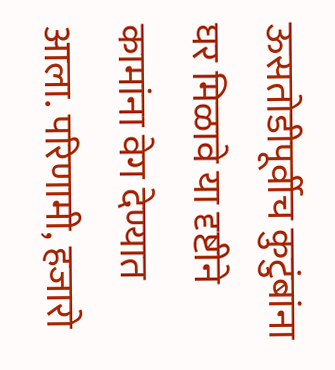ऊसतोडीपूर्वीच कुटुंबांना घर मिळावे या दृष्टीने कामांना वेग देण्यात आला. परिणामी, हजारो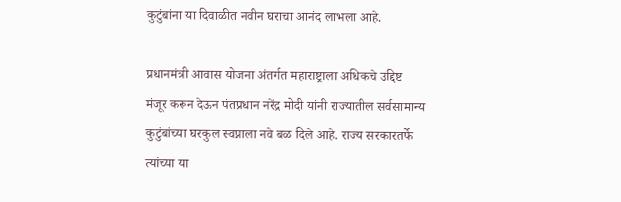कुटुंबांना या दिवाळीत नवीन घराचा आनंद लाभला आहे.

प्रधानमंत्री आवास योजना अंतर्गत महाराष्ट्राला अधिकचे उद्दिष्ट मंजूर करून देऊन पंतप्रधान नरेंद्र मोदी यांनी राज्यातील सर्वसामान्य कुटुंबांच्या घरकुल स्वप्नाला नवे बळ दिले आहे. राज्य सरकारतर्फे त्यांच्या या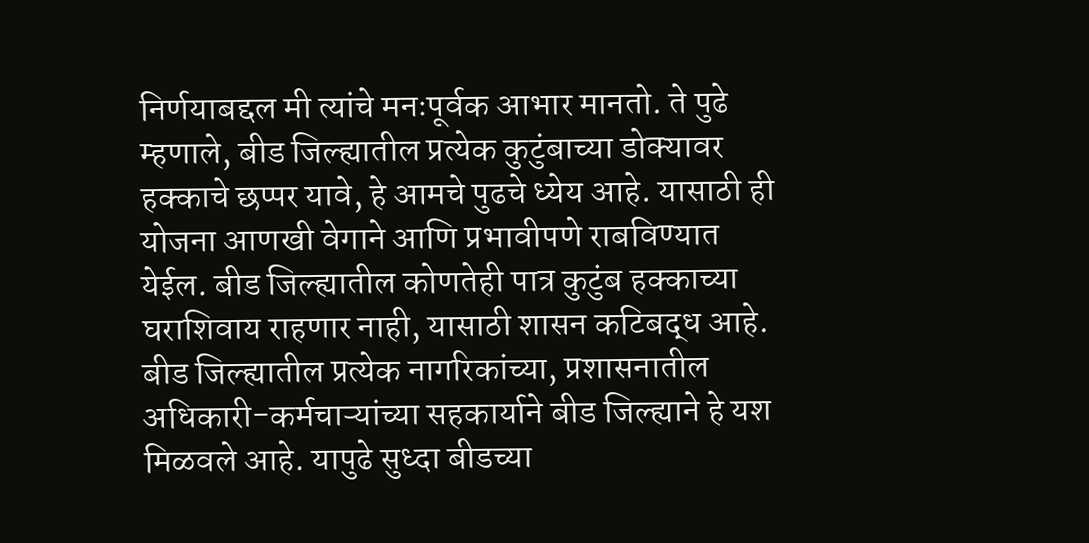निर्णयाबद्दल मी त्यांचे मनःपूर्वक आभार मानतो. ते पुढे म्हणाले, बीड जिल्ह्यातील प्रत्येक कुटुंबाच्या डोक्यावर हक्काचे छप्पर यावे, हे आमचे पुढचे ध्येय आहे. यासाठी ही योजना आणखी वेगाने आणि प्रभावीपणे राबविण्यात येईल. बीड जिल्ह्यातील कोणतेही पात्र कुटुंब हक्काच्या घराशिवाय राहणार नाही, यासाठी शासन कटिबद्ध आहे. बीड जिल्ह्यातील प्रत्येक नागरिकांच्या, प्रशासनातील अधिकारी-कर्मचाऱ्यांच्या सहकार्याने बीड जिल्ह्याने हे यश मिळवले आहे. यापुढे सुध्दा बीडच्या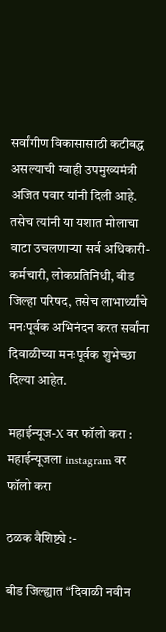सर्वांगीण विकासासाठी कटीबद्ध असल्याची ग्वाही उपमुख्यमंत्री अजित पवार यांनी दिली आहे. तसेच त्यांनी या यशात मोलाचा वाटा उचलणाऱ्या सर्व अधिकारी-कर्मचारी, लोकप्रतिनिधी, बीड जिल्हा परिषद, तसेच लाभार्थ्यांचे मनःपूर्वक अभिनंदन करत सर्वांना दिवाळीच्या मनःपूर्वक शुभेच्छा दिल्या आहेत.

महाईन्यूज-X वर फॉलो करा : महाईन्यूजला instagram वर फॉलो करा

ठळक वैशिष्ट्ये :-

बीड जिल्ह्यात “दिवाळी नवीन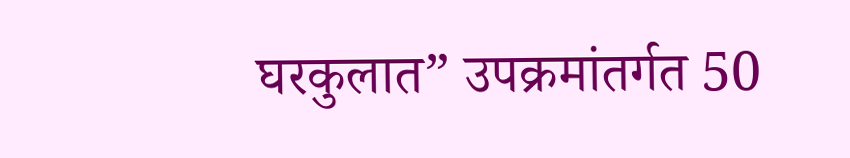घरकुलात” उपक्रमांतर्गत 50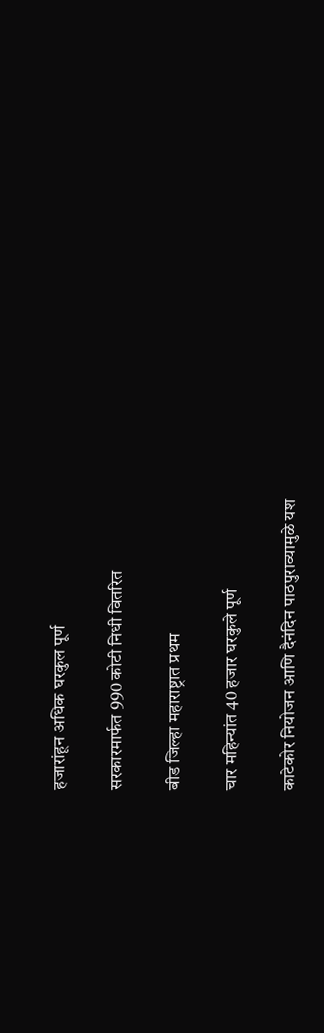हजारांहून अधिक घरकुल पूर्ण

सरकारमार्फत 990 कोटी निधी वितरित

बीड जिल्हा महाराष्ट्रात प्रथम

चार महिन्यांत 40 हजार घरकुले पूर्ण

काटेकोर नियोजन आणि दैनंदिन पाठपुराव्यामुळे यश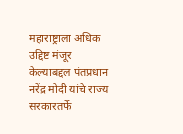महाराष्ट्राला अधिक उद्दिष्ट मंजूर केल्याबद्दल पंतप्रधान नरेंद्र मोदी यांचे राज्य सरकारतर्फे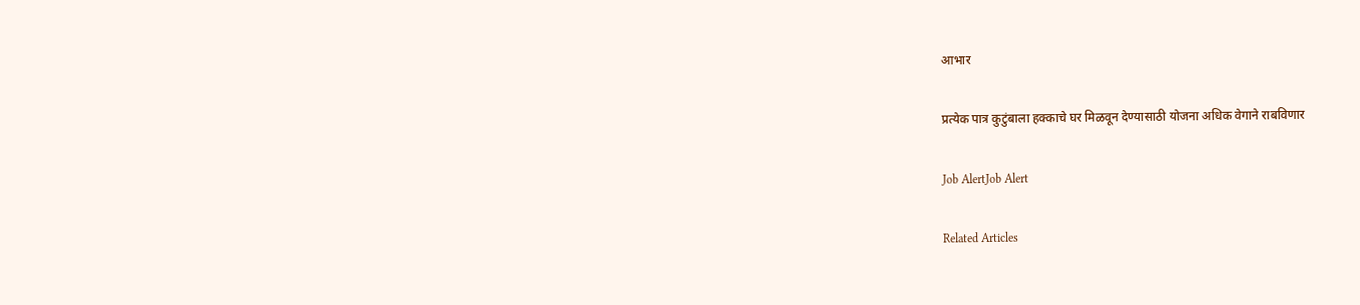आभार

प्रत्येक पात्र कुटुंबाला हक्काचे घर मिळवून देण्यासाठी योजना अधिक वेगाने राबविणार

Job AlertJob Alert

Related Articles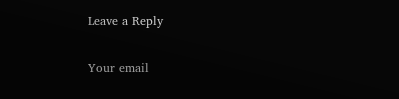Leave a Reply

Your email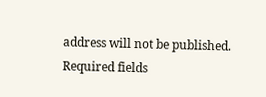address will not be published. Required fields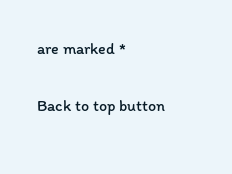are marked *

Back to top button